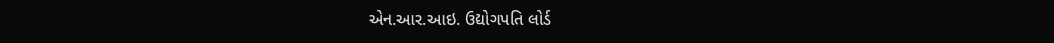એન.આર.આઇ. ઉદ્યોગપતિ લોર્ડ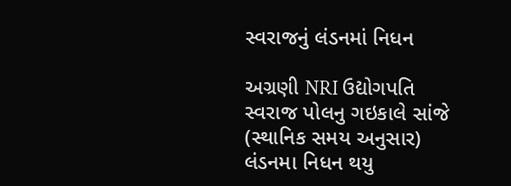સ્વરાજનું લંડનમાં નિધન

અગ્રણી NRI ઉદ્યોગપતિ સ્વરાજ પોલનુ ગઇકાલે સાંજે (સ્થાનિક સમય અનુસાર) લંડનમા નિધન થયુ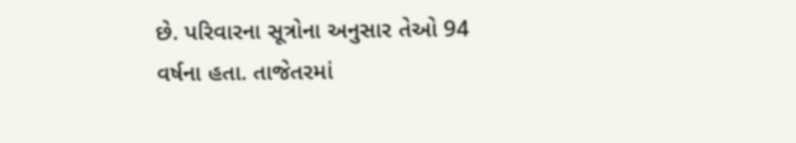છે. પરિવારના સૂત્રોના અનુસાર તેઓ 94 વર્ષના હતા. તાજેતરમાં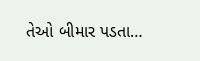તેઓ બીમાર પડતા…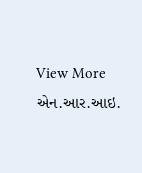View More એન.આર.આઇ.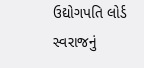ઉદ્યોગપતિ લોર્ડ સ્વરાજનું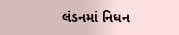લંડનમાં નિધન